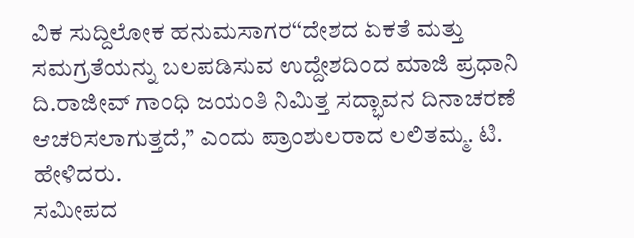ವಿಕ ಸುದ್ದಿಲೋಕ ಹನುಮಸಾಗರ‘‘ದೇಶದ ಏಕತೆ ಮತ್ತು ಸಮಗ್ರತೆಯನ್ನು ಬಲಪಡಿಸುವ ಉದ್ದೇಶದಿಂದ ಮಾಜಿ ಪ್ರಧಾನಿ ದಿ.ರಾಜೀವ್ ಗಾಂಧಿ ಜಯಂತಿ ನಿಮಿತ್ತ ಸದ್ಭಾವನ ದಿನಾಚರಣೆ ಆಚರಿಸಲಾಗುತ್ತದೆ,’’ ಎಂದು ಪ್ರಾಂಶುಲರಾದ ಲಲಿತಮ್ಮ. ಟಿ. ಹೇಳಿದರು.
ಸಮೀಪದ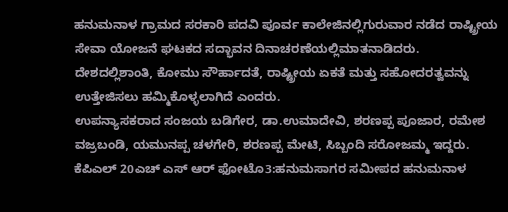ಹನುಮನಾಳ ಗ್ರಾಮದ ಸರಕಾರಿ ಪದವಿ ಪೂರ್ವ ಕಾಲೇಜಿನಲ್ಲಿಗುರುವಾರ ನಡೆದ ರಾಷ್ಟ್ರೀಯ ಸೇವಾ ಯೋಜನೆ ಘಟಕದ ಸದ್ಭಾವನ ದಿನಾಚರಣೆಯಲ್ಲಿಮಾತನಾಡಿದರು.
ದೇಶದಲ್ಲಿಶಾಂತಿ, ಕೋಮು ಸೌರ್ಹಾದತೆ, ರಾಷ್ಟ್ರೀಯ ಏಕತೆ ಮತ್ತು ಸಹೋದರತ್ವವನ್ನು ಉತ್ತೇಜಿಸಲು ಹಮ್ಮಿಕೊಳ್ಳಲಾಗಿದೆ ಎಂದರು.
ಉಪನ್ಯಾಸಕರಾದ ಸಂಜಯ ಬಡಿಗೇರ, ಡಾ.ಉಮಾದೇವಿ, ಶರಣಪ್ಪ ಪೂಜಾರ, ರಮೇಶ ವಜ್ರಬಂಡಿ, ಯಮುನಪ್ಪ ಚಳಗೇರಿ, ಶರಣಪ್ಪ ಮೇಟಿ, ಸಿಬ್ಬಂದಿ ಸರೋಜಮ್ಮ ಇದ್ದರು.
ಕೆಪಿಎಲ್ 20ಎಚ್ ಎಸ್ ಆರ್ ಫೋಟೊ3:ಹನುಮಸಾಗರ ಸಮೀಪದ ಹನುಮನಾಳ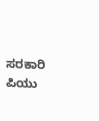ಸರಕಾರಿ ಪಿಯು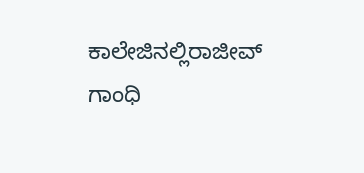ಕಾಲೇಜಿನಲ್ಲಿರಾಜೀವ್ ಗಾಂಧಿ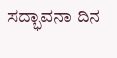ಸದ್ಭಾವನಾ ದಿನ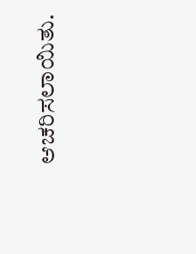ಆಚರಿಸಲಾಯಿತು.